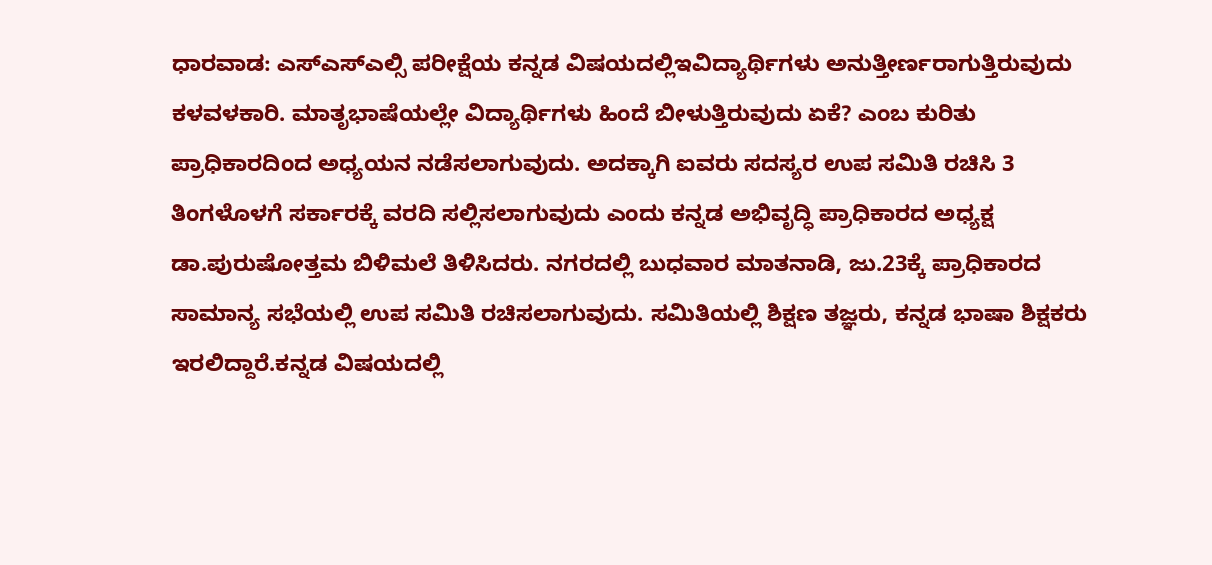ಧಾರವಾಡ: ಎಸ್ಎಸ್ಎಲ್ಸಿ ಪರೀಕ್ಷೆಯ ಕನ್ನಡ ವಿಷಯದಲ್ಲಿಇವಿದ್ಯಾರ್ಥಿಗಳು ಅನುತ್ತೀರ್ಣರಾಗುತ್ತಿರುವುದು ಕಳವಳಕಾರಿ. ಮಾತೃಭಾಷೆಯಲ್ಲೇ ವಿದ್ಯಾರ್ಥಿಗಳು ಹಿಂದೆ ಬೀಳುತ್ತಿರುವುದು ಏಕೆ? ಎಂಬ ಕುರಿತು ಪ್ರಾಧಿಕಾರದಿಂದ ಅಧ್ಯಯನ ನಡೆಸಲಾಗುವುದು. ಅದಕ್ಕಾಗಿ ಐವರು ಸದಸ್ಯರ ಉಪ ಸಮಿತಿ ರಚಿಸಿ 3 ತಿಂಗಳೊಳಗೆ ಸರ್ಕಾರಕ್ಕೆ ವರದಿ ಸಲ್ಲಿಸಲಾಗುವುದು ಎಂದು ಕನ್ನಡ ಅಭಿವೃದ್ಧಿ ಪ್ರಾಧಿಕಾರದ ಅಧ್ಯಕ್ಷ ಡಾ.ಪುರುಷೋತ್ತಮ ಬಿಳಿಮಲೆ ತಿಳಿಸಿದರು. ನಗರದಲ್ಲಿ ಬುಧವಾರ ಮಾತನಾಡಿ, ಜು.23ಕ್ಕೆ ಪ್ರಾಧಿಕಾರದ ಸಾಮಾನ್ಯ ಸಭೆಯಲ್ಲಿ ಉಪ ಸಮಿತಿ ರಚಿಸಲಾಗುವುದು. ಸಮಿತಿಯಲ್ಲಿ ಶಿಕ್ಷಣ ತಜ್ಞರು, ಕನ್ನಡ ಭಾಷಾ ಶಿಕ್ಷಕರು ಇರಲಿದ್ದಾರೆ.ಕನ್ನಡ ವಿಷಯದಲ್ಲಿ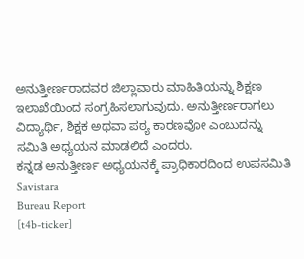ಅನುತ್ತೀರ್ಣರಾದವರ ಜಿಲ್ಲಾವಾರು ಮಾಹಿತಿಯನ್ನು ಶಿಕ್ಷಣ ಇಲಾಖೆಯಿಂದ ಸಂಗ್ರಹಿಸಲಾಗುವುದು. ಅನುತ್ತೀರ್ಣರಾಗಲು ವಿದ್ಯಾರ್ಥಿ, ಶಿಕ್ಷಕ ಅಥವಾ ಪಠ್ಯ ಕಾರಣವೋ ಎಂಬುದನ್ನು ಸಮಿತಿ ಅಧ್ಯಯನ ಮಾಡಲಿದೆ ಎಂದರು.
ಕನ್ನಡ ಅನುತ್ತೀರ್ಣ ಅಧ್ಯಯನಕ್ಕೆ ಪ್ರಾಧಿಕಾರದಿಂದ ಉಪಸಮಿತಿ
Savistara
Bureau Report
[t4b-ticker]